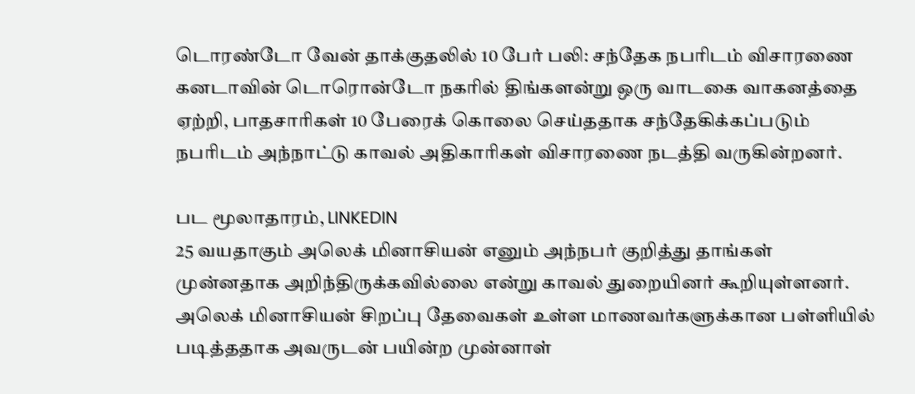டொரண்டோ வேன் தாக்குதலில் 10 பேர் பலி: சந்தேக நபரிடம் விசாரணை
கனடாவின் டொரொன்டோ நகரில் திங்களன்று ஒரு வாடகை வாகனத்தை ஏற்றி, பாதசாரிகள் 10 பேரைக் கொலை செய்ததாக சந்தேகிக்கப்படும் நபரிடம் அந்நாட்டு காவல் அதிகாரிகள் விசாரணை நடத்தி வருகின்றனர்.

பட மூலாதாரம், LINKEDIN
25 வயதாகும் அலெக் மினாசியன் எனும் அந்நபர் குறித்து தாங்கள் முன்னதாக அறிந்திருக்கவில்லை என்று காவல் துறையினர் கூறியுள்ளனர்.
அலெக் மினாசியன் சிறப்பு தேவைகள் உள்ள மாணவர்களுக்கான பள்ளியில் படித்ததாக அவருடன் பயின்ற முன்னாள்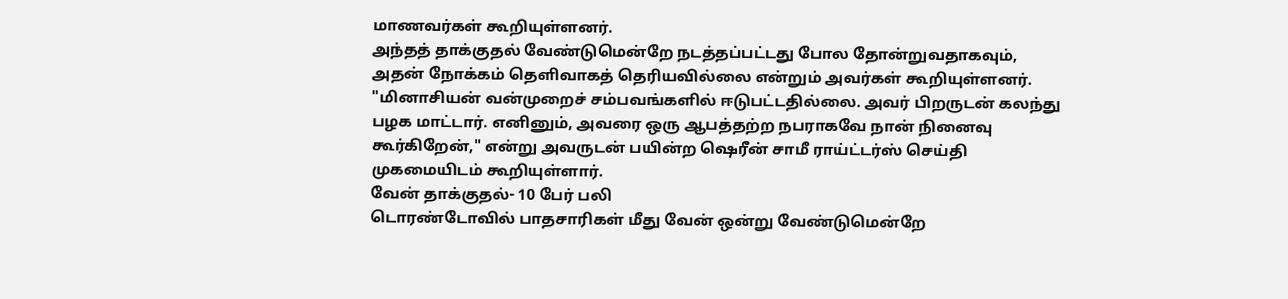மாணவர்கள் கூறியுள்ளனர்.
அந்தத் தாக்குதல் வேண்டுமென்றே நடத்தப்பட்டது போல தோன்றுவதாகவும், அதன் நோக்கம் தெளிவாகத் தெரியவில்லை என்றும் அவர்கள் கூறியுள்ளனர்.
"மினாசியன் வன்முறைச் சம்பவங்களில் ஈடுபட்டதில்லை. அவர் பிறருடன் கலந்து பழக மாட்டார். எனினும், அவரை ஒரு ஆபத்தற்ற நபராகவே நான் நினைவு கூர்கிறேன்," என்று அவருடன் பயின்ற ஷெரீன் சாமீ ராய்ட்டர்ஸ் செய்தி முகமையிடம் கூறியுள்ளார்.
வேன் தாக்குதல்- 10 பேர் பலி
டொரண்டோவில் பாதசாரிகள் மீது வேன் ஒன்று வேண்டுமென்றே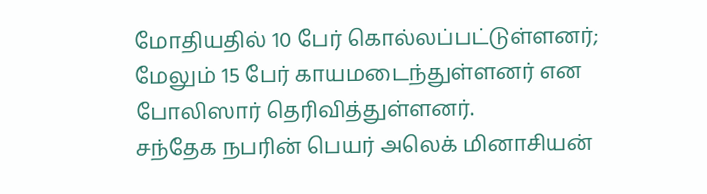மோதியதில் 10 பேர் கொல்லப்பட்டுள்ளனர்; மேலும் 15 பேர் காயமடைந்துள்ளனர் என போலிஸார் தெரிவித்துள்ளனர்.
சந்தேக நபரின் பெயர் அலெக் மினாசியன்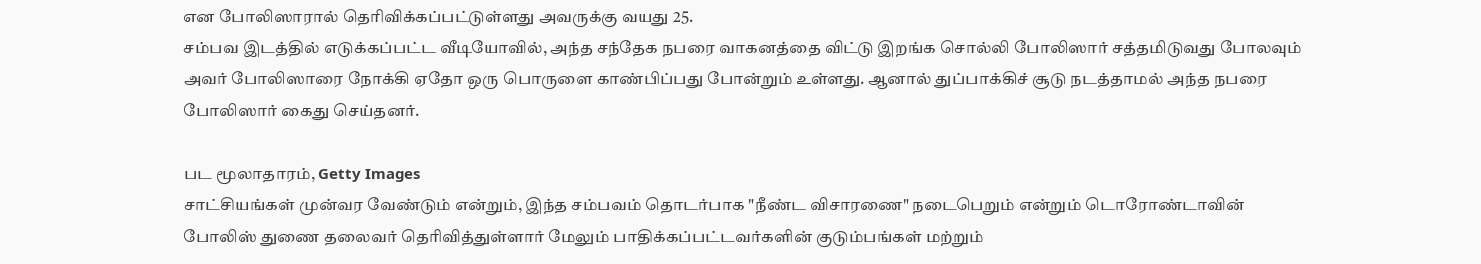என போலிஸாரால் தெரிவிக்கப்பட்டுள்ளது அவருக்கு வயது 25.
சம்பவ இடத்தில் எடுக்கப்பட்ட வீடியோவில், அந்த சந்தேக நபரை வாகனத்தை விட்டு இறங்க சொல்லி போலிஸார் சத்தமிடுவது போலவும் அவர் போலிஸாரை நோக்கி ஏதோ ஒரு பொருளை காண்பிப்பது போன்றும் உள்ளது. ஆனால் துப்பாக்கிச் சூடு நடத்தாமல் அந்த நபரை போலிஸார் கைது செய்தனர்.

பட மூலாதாரம், Getty Images
சாட்சியங்கள் முன்வர வேண்டும் என்றும், இந்த சம்பவம் தொடர்பாக "நீண்ட விசாரணை" நடைபெறும் என்றும் டொரோண்டாவின் போலிஸ் துணை தலைவர் தெரிவித்துள்ளார் மேலும் பாதிக்கப்பட்டவர்களின் குடும்பங்கள் மற்றும்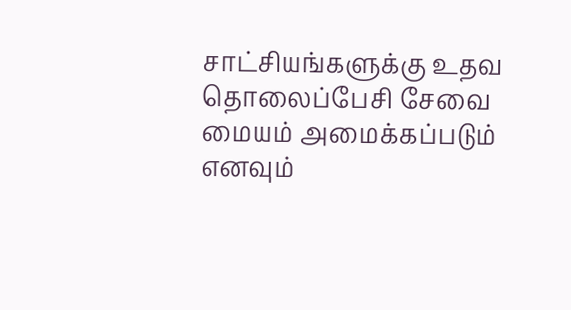சாட்சியங்களுக்கு உதவ தொலைப்பேசி சேவை மையம் அமைக்கப்படும் எனவும்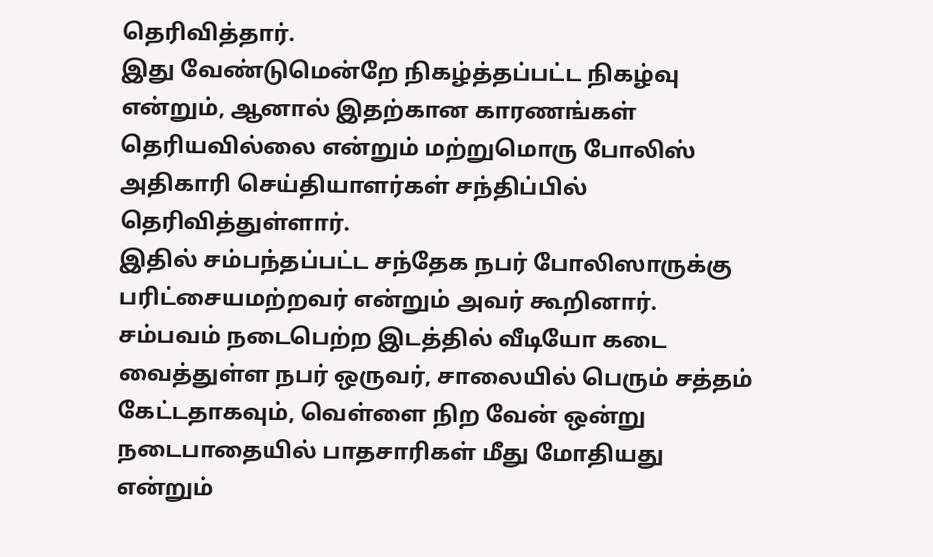தெரிவித்தார்.
இது வேண்டுமென்றே நிகழ்த்தப்பட்ட நிகழ்வு என்றும், ஆனால் இதற்கான காரணங்கள் தெரியவில்லை என்றும் மற்றுமொரு போலிஸ் அதிகாரி செய்தியாளர்கள் சந்திப்பில் தெரிவித்துள்ளார்.
இதில் சம்பந்தப்பட்ட சந்தேக நபர் போலிஸாருக்கு பரிட்சையமற்றவர் என்றும் அவர் கூறினார்.
சம்பவம் நடைபெற்ற இடத்தில் வீடியோ கடை வைத்துள்ள நபர் ஒருவர், சாலையில் பெரும் சத்தம் கேட்டதாகவும், வெள்ளை நிற வேன் ஒன்று நடைபாதையில் பாதசாரிகள் மீது மோதியது என்றும்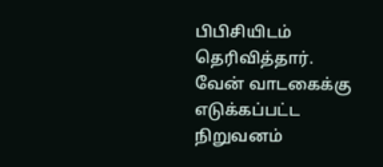பிபிசியிடம் தெரிவித்தார்.
வேன் வாடகைக்கு எடுக்கப்பட்ட நிறுவனம்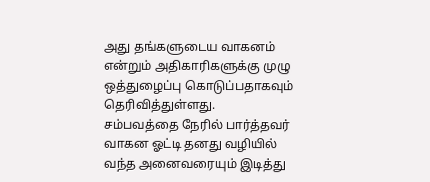அது தங்களுடைய வாகனம் என்றும் அதிகாரிகளுக்கு முழு ஒத்துழைப்பு கொடுப்பதாகவும் தெரிவித்துள்ளது.
சம்பவத்தை நேரில் பார்த்தவர் வாகன ஓட்டி தனது வழியில் வந்த அனைவரையும் இடித்து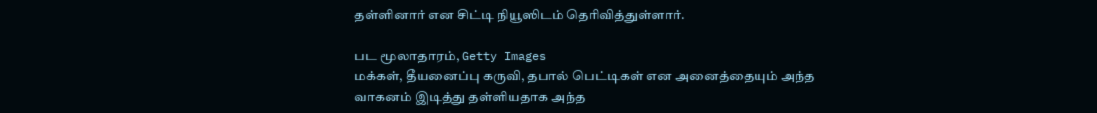தள்ளினார் என சிட்டி நியூஸிடம் தெரிவித்துள்ளார்.

பட மூலாதாரம், Getty Images
மக்கள், தீயனைப்பு கருவி, தபால் பெட்டிகள் என அனைத்தையும் அந்த வாகனம் இடித்து தள்ளியதாக அந்த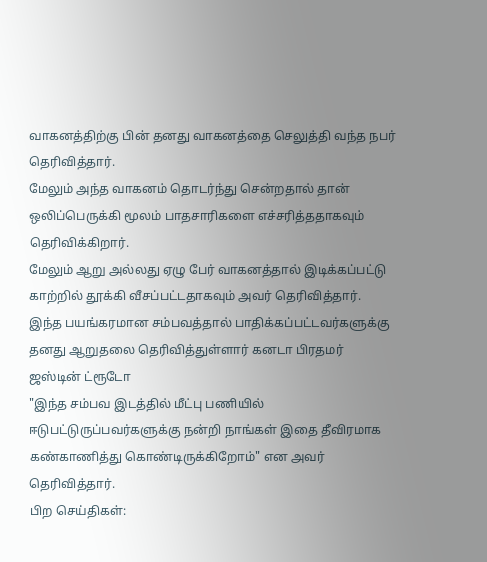வாகனத்திற்கு பின் தனது வாகனத்தை செலுத்தி வந்த நபர் தெரிவித்தார்.
மேலும் அந்த வாகனம் தொடர்ந்து சென்றதால் தான் ஒலிப்பெருக்கி மூலம் பாதசாரிகளை எச்சரித்ததாகவும் தெரிவிக்கிறார்.
மேலும் ஆறு அல்லது ஏழு பேர் வாகனத்தால் இடிக்கப்பட்டு காற்றில் தூக்கி வீசப்பட்டதாகவும் அவர் தெரிவித்தார்.
இந்த பயங்கரமான சம்பவத்தால் பாதிக்கப்பட்டவர்களுக்கு தனது ஆறுதலை தெரிவித்துள்ளார் கனடா பிரதமர் ஜஸ்டின் ட்ரூடோ
"இந்த சம்பவ இடத்தில் மீட்பு பணியில் ஈடுபட்டுருப்பவர்களுக்கு நன்றி நாங்கள் இதை தீவிரமாக கண்காணித்து கொண்டிருக்கிறோம்" என அவர் தெரிவித்தார்.
பிற செய்திகள்: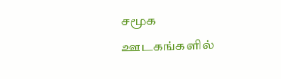சமூக ஊடகங்களில்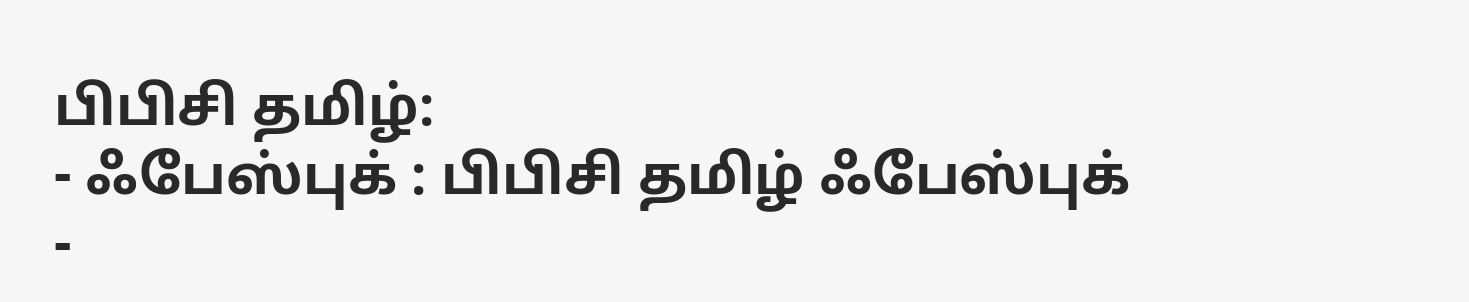பிபிசி தமிழ்:
- ஃபேஸ்புக் : பிபிசி தமிழ் ஃபேஸ்புக்
-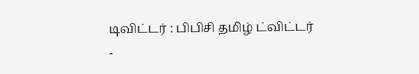டிவிட்டர் : பிபிசி தமிழ் ட்விட்டர்
-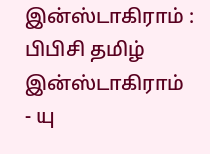இன்ஸ்டாகிராம் : பிபிசி தமிழ் இன்ஸ்டாகிராம்
- யு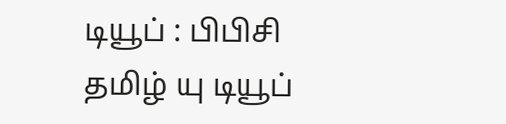டியூப் : பிபிசி தமிழ் யு டியூப்